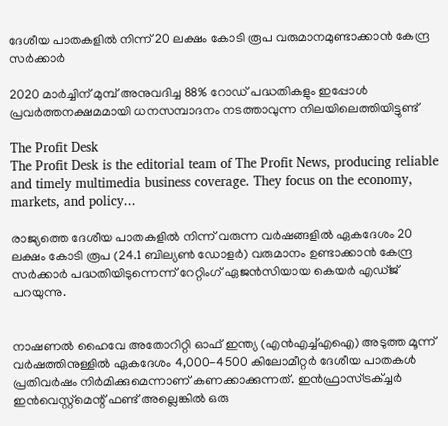ദേശീയ പാതകളില്‍ നിന്ന് 20 ലക്ഷം കോടി രൂപ വരുമാനമുണ്ടാക്കാന്‍ കേന്ദ്ര സര്‍ക്കാര്‍

2020 മാര്‍ച്ചിന് മുമ്പ് അനുവദിച്ച 88% റോഡ് പദ്ധതികളും ഇപ്പോള്‍ പ്രവര്‍ത്തനക്ഷമമായി ധനസമ്പാദനം നടത്താവുന്ന നിലയിലെത്തിയിട്ടുണ്ട്

The Profit Desk
The Profit Desk is the editorial team of The Profit News, producing reliable and timely multimedia business coverage. They focus on the economy, markets, and policy...

രാജ്യത്തെ ദേശീയ പാതകളില്‍ നിന്ന് വരുന്ന വര്‍ഷങ്ങളില്‍ ഏകദേശം 20 ലക്ഷം കോടി രൂപ (24.1 ബില്യണ്‍ ഡോളര്‍) വരുമാനം ഉണ്ടാക്കാന്‍ കേന്ദ്ര സര്‍ക്കാര്‍ പദ്ധതിയിടുന്നെന്ന് റേറ്റിംഗ് ഏജന്‍സിയായ കെയര്‍ എഡ്ജ് പറയുന്നു.


നാഷണല്‍ ഹൈവേ അതോറിറ്റി ഓഫ് ഇന്ത്യ (എന്‍എച്ച്എഐ) അടുത്ത മൂന്ന് വര്‍ഷത്തിനുള്ളില്‍ ഏകദേശം 4,000-4500 കിലോമീറ്റര്‍ ദേശീയ പാതകള്‍ പ്രതിവര്‍ഷം നിര്‍മിക്കുമെന്നാണ് കണക്കാക്കുന്നത്. ഇന്‍ഫ്രാസ്ട്രക്ച്ചര്‍ ഇന്‍വെസ്റ്റ്മെന്റ് ഫണ്ട് അല്ലെങ്കില്‍ ഒരു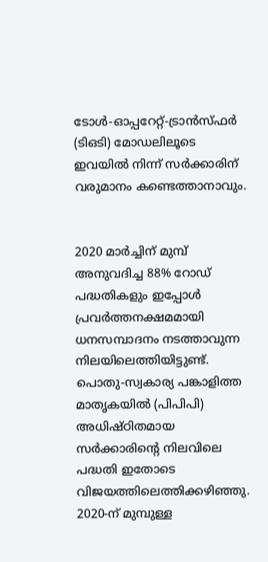ടോള്‍-ഓപ്പറേറ്റ്-ട്രാന്‍സ്ഫര്‍ (ടിഒടി) മോഡലിലൂടെ ഇവയില്‍ നിന്ന് സര്‍ക്കാരിന് വരുമാനം കണ്ടെത്താനാവും.


2020 മാര്‍ച്ചിന് മുമ്പ് അനുവദിച്ച 88% റോഡ് പദ്ധതികളും ഇപ്പോള്‍ പ്രവര്‍ത്തനക്ഷമമായി ധനസമ്പാദനം നടത്താവുന്ന നിലയിലെത്തിയിട്ടുണ്ട്. പൊതു-സ്വകാര്യ പങ്കാളിത്ത മാതൃകയില്‍ (പിപിപി) അധിഷ്ഠിതമായ സര്‍ക്കാരിന്റെ നിലവിലെ പദ്ധതി ഇതോടെ വിജയത്തിലെത്തിക്കഴിഞ്ഞു. 2020-ന് മുമ്പുള്ള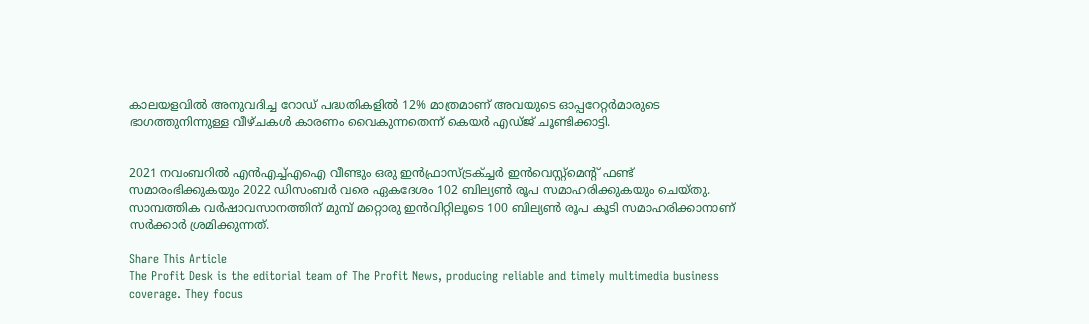കാലയളവില്‍ അനുവദിച്ച റോഡ് പദ്ധതികളില്‍ 12% മാത്രമാണ് അവയുടെ ഓപ്പറേറ്റര്‍മാരുടെ ഭാഗത്തുനിന്നുള്ള വീഴ്ചകള്‍ കാരണം വൈകുന്നതെന്ന് കെയര്‍ എഡ്ജ് ചൂണ്ടിക്കാട്ടി.


2021 നവംബറില്‍ എന്‍എച്ച്എഐ വീണ്ടും ഒരു ഇന്‍ഫ്രാസ്ട്രക്ച്ചര്‍ ഇന്‍വെസ്റ്റ്മെന്റ് ഫണ്ട് സമാരംഭിക്കുകയും 2022 ഡിസംബര്‍ വരെ ഏകദേശം 102 ബില്യണ്‍ രൂപ സമാഹരിക്കുകയും ചെയ്തു. സാമ്പത്തിക വര്‍ഷാവസാനത്തിന് മുമ്പ് മറ്റൊരു ഇന്‍വിറ്റിലൂടെ 100 ബില്യണ്‍ രൂപ കൂടി സമാഹരിക്കാനാണ് സര്‍ക്കാര്‍ ശ്രമിക്കുന്നത്.

Share This Article
The Profit Desk is the editorial team of The Profit News, producing reliable and timely multimedia business coverage. They focus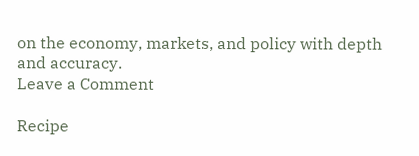on the economy, markets, and policy with depth and accuracy.
Leave a Comment

Recipe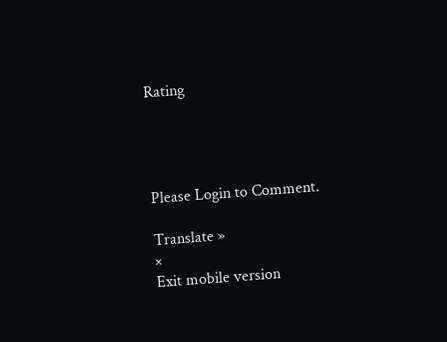Rating




Please Login to Comment.

Translate »
×
Exit mobile version